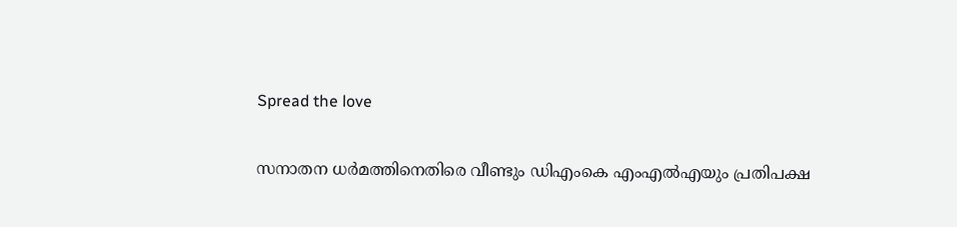Spread the love

സനാതന ധർമത്തിനെതിരെ വീണ്ടും ഡിഎംകെ എംഎൽഎയും പ്രതിപക്ഷ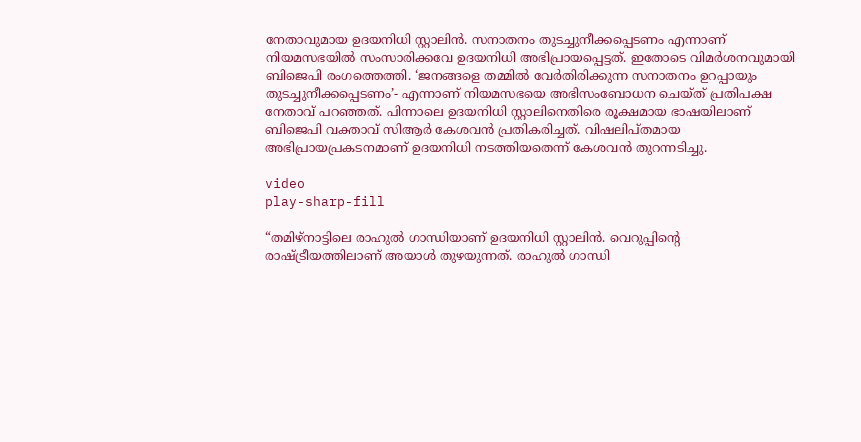നേതാവുമായ ഉദയനിധി സ്റ്റാലിൻ. സനാതനം തുടച്ചുനീക്കപ്പെടണം എന്നാണ് നിയമസഭയിൽ സംസാരിക്കവേ ഉദയനിധി അഭിപ്രായപ്പെട്ടത്. ഇതോടെ വിമർശനവുമായി ബിജെപി രംഗത്തെത്തി. ‘ജനങ്ങളെ തമ്മിൽ വേർതിരിക്കുന്ന സനാതനം ഉറപ്പായും തുടച്ചുനീക്കപ്പെടണം’- എന്നാണ് നിയമസഭയെ അഭിസംബോധന ചെയ്ത് പ്രതിപക്ഷ നേതാവ് പറഞ്ഞത്. പിന്നാലെ ഉദയനിധി സ്റ്റാലിനെതിരെ രൂക്ഷമായ ഭാഷയിലാണ് ബിജെപി വക്താവ് സിആർ കേശവൻ പ്രതികരിച്ചത്. വിഷലിപ്തമായ അഭിപ്രായപ്രകടനമാണ് ഉദയനിധി നടത്തിയതെന്ന് കേശവൻ തുറന്നടിച്ചു.

video
play-sharp-fill

“തമിഴ്‌നാട്ടിലെ രാഹുൽ ഗാന്ധിയാണ് ഉദയനിധി സ്റ്റാലിൻ. വെറുപ്പിന്റെ രാഷ്ട്രീയത്തിലാണ് അയാൾ തുഴയുന്നത്. രാഹുൽ ഗാന്ധി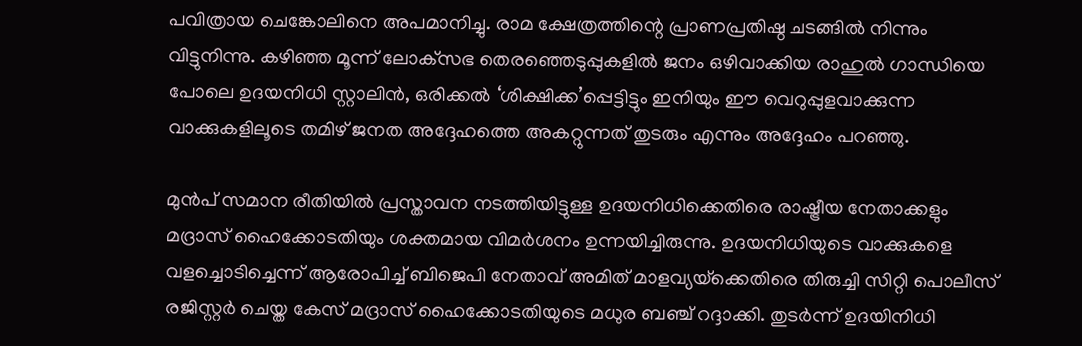പവിത്രായ ചെങ്കോലിനെ അപമാനിച്ചു. രാമ ക്ഷേത്രത്തിന്റെ പ്രാണപ്രതിഷ്ഠ ചടങ്ങിൽ നിന്നും വിട്ടുനിന്നു. കഴിഞ്ഞ മൂന്ന് ലോക്‌സഭ തെരഞ്ഞെടുപ്പുകളിൽ ജനം ഒഴിവാക്കിയ രാഹുൽ ഗാന്ധിയെ പോലെ ഉദയനിധി സ്റ്റാലിൻ, ഒരിക്കല്‍ ‘ശിക്ഷിക്ക’പ്പെട്ടിട്ടും ഇനിയും ഈ വെറുപ്പുളവാക്കുന്ന വാക്കുകളിലൂടെ തമിഴ് ജനത അദ്ദേഹത്തെ അകറ്റുന്നത് തുടരും എന്നും അദ്ദേഹം പറഞ്ഞു.

മുൻപ് സമാന രീതിയിൽ പ്രസ്താവന നടത്തിയിട്ടുള്ള ഉദയനിധിക്കെതിരെ രാഷ്ട്രീയ നേതാക്കളും മദ്രാസ് ഹൈക്കോടതിയും ശക്തമായ വിമർശനം ഉന്നയിച്ചിരുന്നു. ഉദയനിധിയുടെ വാക്കുകളെ വളച്ചൊടിച്ചെന്ന് ആരോപിച്ച് ബിജെപി നേതാവ് അമിത് മാളവ്യയ്‌ക്കെതിരെ തിരുച്ചി സിറ്റി പൊലീസ് രജിസ്റ്റർ ചെയ്ത കേസ് മദ്രാസ് ഹൈക്കോടതിയുടെ മധുര ബഞ്ച് റദ്ദാക്കി. തുടർന്ന് ഉദയിനിധി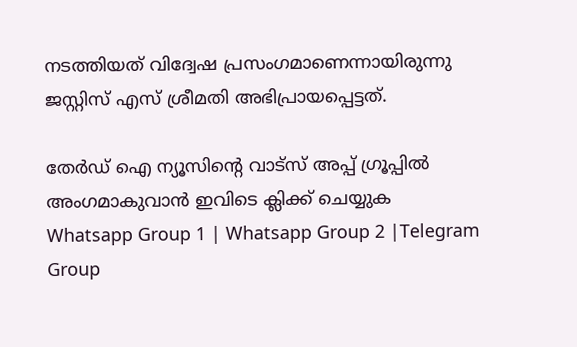നടത്തിയത് വിദ്വേഷ പ്രസംഗമാണെന്നായിരുന്നു ജസ്റ്റിസ് എസ് ശ്രീമതി അഭിപ്രായപ്പെട്ടത്.

തേർഡ് ഐ ന്യൂസിന്റെ വാട്സ് അപ്പ് ഗ്രൂപ്പിൽ അംഗമാകുവാൻ ഇവിടെ ക്ലിക്ക് ചെയ്യുക
Whatsapp Group 1 | Whatsapp Group 2 |Telegram Group